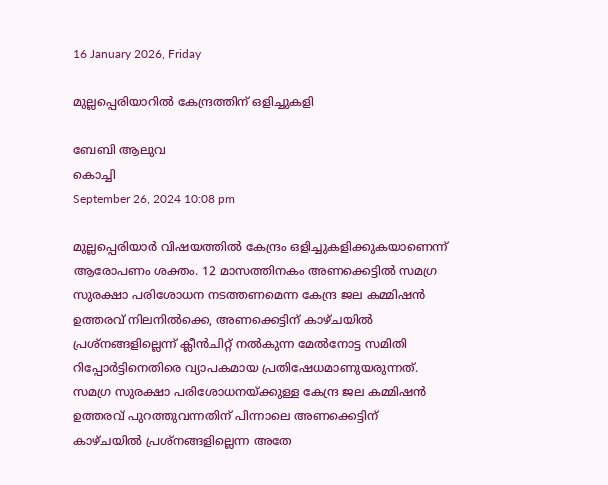16 January 2026, Friday

മുല്ലപ്പെരിയാറില്‍ കേന്ദ്രത്തിന് ഒളിച്ചുകളി

ബേബി ആലുവ
കൊച്ചി
September 26, 2024 10:08 pm

മുല്ലപ്പെരിയാർ വിഷയത്തിൽ കേന്ദ്രം ഒളിച്ചുകളിക്കുകയാണെന്ന് ആരോപണം ശക്തം. 12 മാസത്തിനകം അണക്കെട്ടിൽ സമഗ്ര സുരക്ഷാ പരിശോധന നടത്തണമെന്ന കേന്ദ്ര ജല കമ്മിഷൻ ഉത്തരവ് നിലനിൽക്കെ, അണക്കെട്ടിന് കാഴ്ചയിൽ പ്രശ്നങ്ങളില്ലെന്ന് ക്ലീൻചിറ്റ് നൽകുന്ന മേൽനോട്ട സമിതി റിപ്പോർട്ടിനെതിരെ വ്യാപകമായ പ്രതിഷേധമാണുയരുന്നത്. സമഗ്ര സുരക്ഷാ പരിശോധനയ്ക്കുള്ള കേന്ദ്ര ജല കമ്മിഷൻ ഉത്തരവ് പുറത്തുവന്നതിന് പിന്നാലെ അണക്കെട്ടിന് കാഴ്ചയിൽ പ്രശ്നങ്ങളില്ലെന്ന അതേ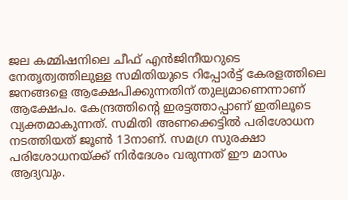ജല കമ്മിഷനിലെ ചീഫ് എന്‍ജിനീയറുടെ നേതൃത്വത്തിലുള്ള സമിതിയുടെ റിപ്പോർട്ട് കേരളത്തിലെ ജനങ്ങളെ ആക്ഷേപിക്കുന്നതിന് തുല്യമാണെന്നാണ് ആക്ഷേപം. കേന്ദ്രത്തിന്റെ ഇരട്ടത്താപ്പാണ് ഇതിലൂടെ വ്യക്തമാകുന്നത്. സമിതി അണക്കെട്ടിൽ പരിശോധന നടത്തിയത് ജൂൺ 13നാണ്. സമഗ്ര സുരക്ഷാ പരിശോധനയ്ക്ക് നിർദേശം വരുന്നത് ഈ മാസം ആദ്യവും.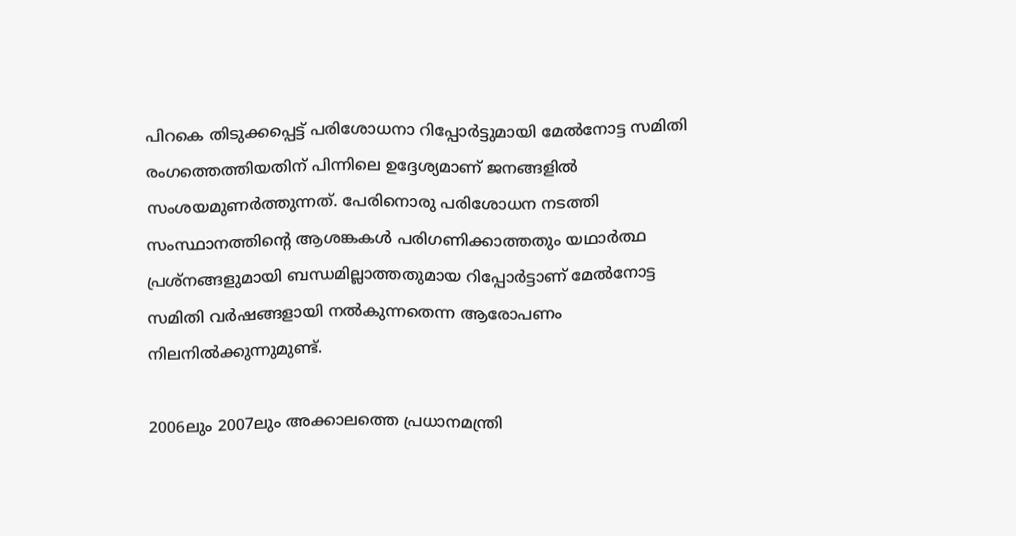പിറകെ തിടുക്കപ്പെട്ട് പരിശോധനാ റിപ്പോർട്ടുമായി മേൽനോട്ട സമിതി രംഗത്തെത്തിയതിന് പിന്നിലെ ഉദ്ദേശ്യമാണ് ജനങ്ങളിൽ സംശയമുണർത്തുന്നത്. പേരിനൊരു പരിശോധന നടത്തി സംസ്ഥാനത്തിന്റെ ആശങ്കകൾ പരിഗണിക്കാത്തതും യഥാർത്ഥ പ്രശ്നങ്ങളുമായി ബന്ധമില്ലാത്തതുമായ റിപ്പോർട്ടാണ് മേൽനോട്ട സമിതി വർഷങ്ങളായി നൽകുന്നതെന്ന ആരോപണം നിലനിൽക്കുന്നുമുണ്ട്.

2006ലും 2007ലും അക്കാലത്തെ പ്രധാനമന്ത്രി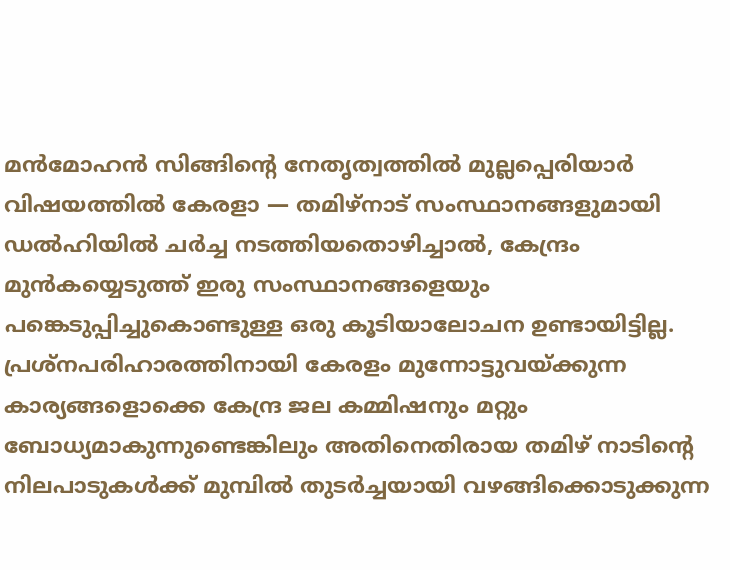മൻമോഹൻ സിങ്ങിന്റെ നേതൃത്വത്തിൽ മുല്ലപ്പെരിയാർ വിഷയത്തിൽ കേരളാ — തമിഴ്‌നാട് സംസ്ഥാനങ്ങളുമായി ഡൽഹിയിൽ ചർച്ച നടത്തിയതൊഴിച്ചാൽ, കേന്ദ്രം മുൻകയ്യെടുത്ത് ഇരു സംസ്ഥാനങ്ങളെയും പങ്കെടുപ്പിച്ചുകൊണ്ടുള്ള ഒരു കൂടിയാലോചന ഉണ്ടായിട്ടില്ല.
പ്രശ്നപരിഹാരത്തിനായി കേരളം മുന്നോട്ടുവയ്ക്കുന്ന കാര്യങ്ങളൊക്കെ കേന്ദ്ര ജല കമ്മിഷനും മറ്റും ബോധ്യമാകുന്നുണ്ടെങ്കിലും അതിനെതിരായ തമിഴ് നാടിന്റെ നിലപാടുകൾക്ക് മുമ്പിൽ തുടർച്ചയായി വഴങ്ങിക്കൊടുക്കുന്ന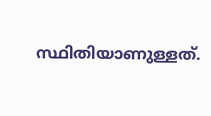സ്ഥിതിയാണുള്ളത്.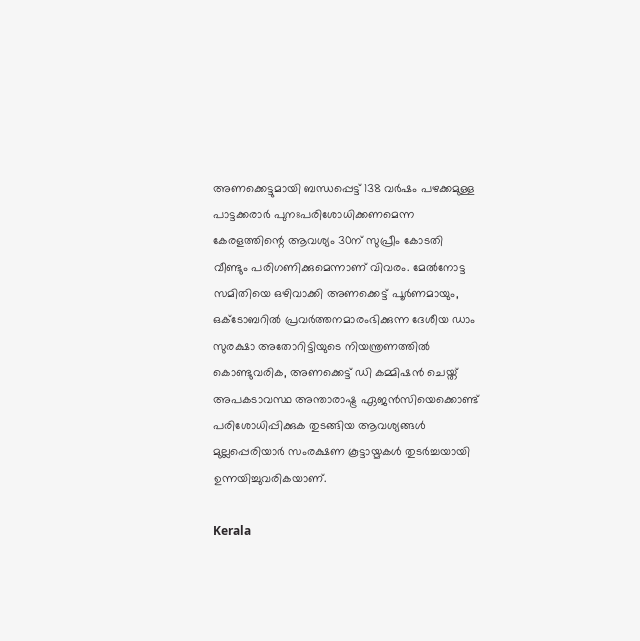അണക്കെട്ടുമായി ബന്ധപ്പെട്ട് 138 വർഷം പഴക്കമുള്ള പാട്ടക്കരാർ പുനഃപരിശോധിക്കണമെന്ന കേരളത്തിന്റെ ആവശ്യം 30ന് സുപ്രീം കോടതി വീണ്ടും പരിഗണിക്കുമെന്നാണ് വിവരം. മേൽനോട്ട സമിതിയെ ഒഴിവാക്കി അണക്കെട്ട് പൂർണമായും, ഒക്ടോബറിൽ പ്രവർത്തനമാരംഭിക്കുന്ന ദേശീയ ഡാം സുരക്ഷാ അതോറിട്ടിയുടെ നിയന്ത്രണത്തിൽ കൊണ്ടുവരിക, അണക്കെട്ട് ഡി കമ്മിഷൻ ചെയ്ത് അപകടാവസ്ഥ അന്താരാഷ്ട്ര ഏജൻസിയെക്കൊണ്ട് പരിശോധിപ്പിക്കുക തുടങ്ങിയ ആവശ്യങ്ങൾ മുല്ലപ്പെരിയാർ സംരക്ഷണ കൂട്ടായ്മകൾ തുടർച്ചയായി ഉന്നയിച്ചുവരികയാണ്.

Kerala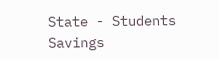State - Students Savings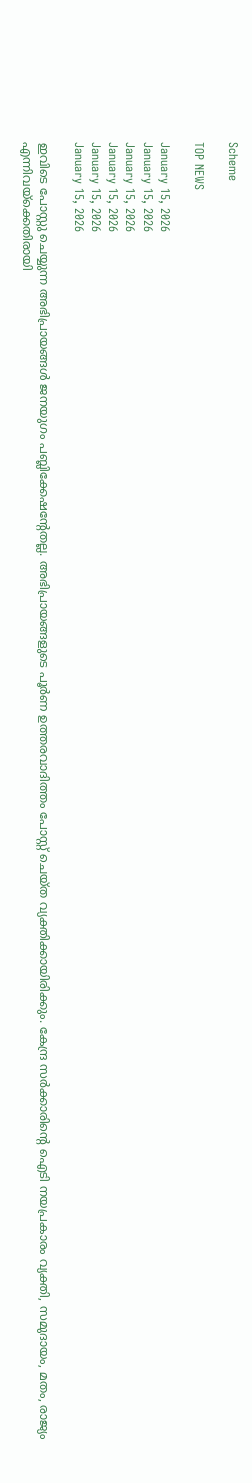Scheme

TOP NEWS

January 15, 2026
January 15, 2026
January 15, 2026
January 15, 2026
January 15, 2026
January 15, 2026

ഇവിടെ പോസ്റ്റു ചെയ്യുന്ന അഭിപ്രായങ്ങള്‍ ജനയുഗം പബ്ലിക്കേഷന്റേതല്ല. അഭിപ്രായങ്ങളുടെ പൂര്‍ണ ഉത്തരവാദിത്തം പോസ്റ്റ് ചെയ്ത വ്യക്തിക്കായിരിക്കും. കേന്ദ്ര സര്‍ക്കാരിന്റെ ഐടി നയപ്രകാരം വ്യക്തി, സമുദായം, മതം, രാജ്യം എന്നിവയ്‌ക്കെതിരായി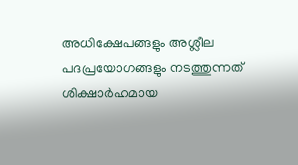അധിക്ഷേപങ്ങളും അശ്ലീല പദപ്രയോഗങ്ങളും നടത്തുന്നത് ശിക്ഷാര്‍ഹമായ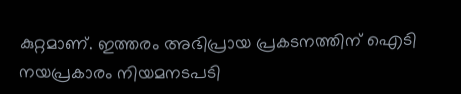കുറ്റമാണ്. ഇത്തരം അഭിപ്രായ പ്രകടനത്തിന് ഐടി നയപ്രകാരം നിയമനടപടി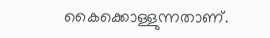കൈക്കൊള്ളുന്നതാണ്.